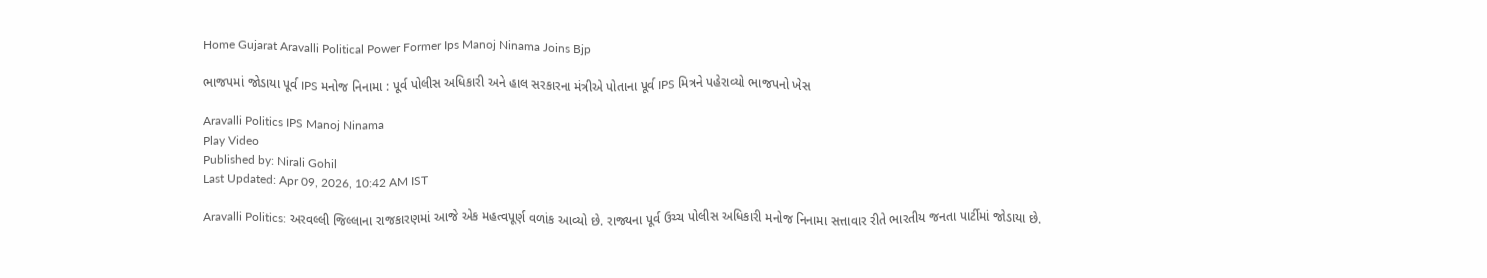Home Gujarat Aravalli Political Power Former Ips Manoj Ninama Joins Bjp

ભાજપમાં જોડાયા પૂર્વ IPS મનોજ નિનામા : પૂર્વ પોલીસ અધિકારી અને હાલ સરકારના મંત્રીએ પોતાના પૂર્વ IPS મિત્રને પહેરાવ્યો ભાજપનો ખેસ

Aravalli Politics IPS Manoj Ninama
Play Video
Published by: Nirali Gohil
Last Updated: Apr 09, 2026, 10:42 AM IST

Aravalli Politics: અરવલ્લી જિલ્લાના રાજકારણમાં આજે એક મહત્વપૂર્ણ વળાંક આવ્યો છે. રાજ્યના પૂર્વ ઉચ્ચ પોલીસ અધિકારી મનોજ નિનામા સત્તાવાર રીતે ભારતીય જનતા પાર્ટીમાં જોડાયા છે.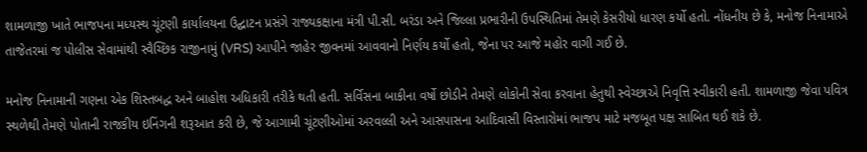શામળાજી ખાતે ભાજપના મધ્યસ્થ ચૂંટણી કાર્યાલયના ઉદ્ઘાટન પ્રસંગે રાજ્યકક્ષાના મંત્રી પી.સી. બરંડા અને જિલ્લા પ્રભારીની ઉપસ્થિતિમાં તેમણે કેસરીયો ધારણ કર્યો હતો. નોંધનીય છે કે, મનોજ નિનામાએ તાજેતરમાં જ પોલીસ સેવામાંથી સ્વૈચ્છિક રાજીનામું (VRS) આપીને જાહેર જીવનમાં આવવાનો નિર્ણય કર્યો હતો, જેના પર આજે મહોર વાગી ગઈ છે.

મનોજ નિનામાની ગણના એક શિસ્તબદ્ધ અને બાહોશ અધિકારી તરીકે થતી હતી. સર્વિસના બાકીના વર્ષો છોડીને તેમણે લોકોની સેવા કરવાના હેતુથી સ્વેચ્છાએ નિવૃત્તિ સ્વીકારી હતી. શામળાજી જેવા પવિત્ર સ્થળેથી તેમણે પોતાની રાજકીય ઇનિંગની શરૂઆત કરી છે, જે આગામી ચૂંટણીઓમાં અરવલ્લી અને આસપાસના આદિવાસી વિસ્તારોમાં ભાજપ માટે મજબૂત પક્ષ સાબિત થઈ શકે છે.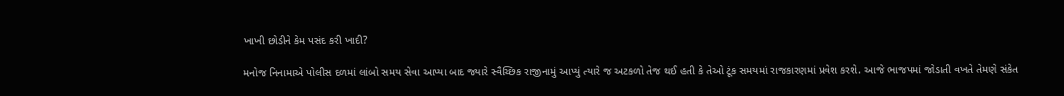ખાખી છોડીને કેમ પસંદ કરી ખાદી?

મનોજ નિનામાએ પોલીસ દળમાં લાંબો સમય સેવા આપ્યા બાદ જ્યારે સ્વૈચ્છિક રાજીનામું આપ્યું ત્યારે જ અટકળો તેજ થઈ હતી કે તેઓ ટૂંક સમયમાં રાજકારણમાં પ્રવેશ કરશે. આજે ભાજપમાં જોડાતી વખતે તેમણે સંકેત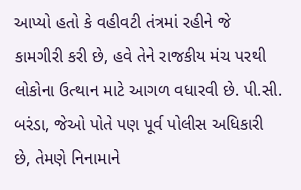આપ્યો હતો કે વહીવટી તંત્રમાં રહીને જે કામગીરી કરી છે, હવે તેને રાજકીય મંચ પરથી લોકોના ઉત્થાન માટે આગળ વધારવી છે. પી.સી. બરંડા, જેઓ પોતે પણ પૂર્વ પોલીસ અધિકારી છે, તેમણે નિનામાને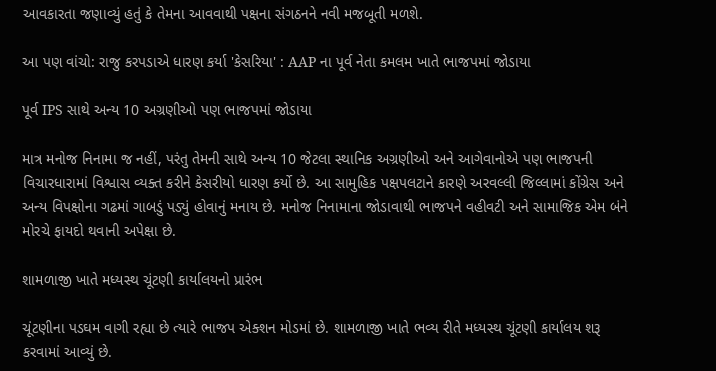આવકારતા જણાવ્યું હતું કે તેમના આવવાથી પક્ષના સંગઠનને નવી મજબૂતી મળશે.

આ પણ વાંચો: રાજુ કરપડાએ ધારણ કર્યા 'કેસરિયા' : AAP ના પૂર્વ નેતા કમલમ ખાતે ભાજપમાં જોડાયા

પૂર્વ IPS સાથે અન્ય 10 અગ્રણીઓ પણ ભાજપમાં જોડાયા

માત્ર મનોજ નિનામા જ નહીં, પરંતુ તેમની સાથે અન્ય 10 જેટલા સ્થાનિક અગ્રણીઓ અને આગેવાનોએ પણ ભાજપની વિચારધારામાં વિશ્વાસ વ્યક્ત કરીને કેસરીયો ધારણ કર્યો છે. આ સામુહિક પક્ષપલટાને કારણે અરવલ્લી જિલ્લામાં કોંગ્રેસ અને અન્ય વિપક્ષોના ગઢમાં ગાબડું પડ્યું હોવાનું મનાય છે. મનોજ નિનામાના જોડાવાથી ભાજપને વહીવટી અને સામાજિક એમ બંને મોરચે ફાયદો થવાની અપેક્ષા છે.

શામળાજી ખાતે મધ્યસ્થ ચૂંટણી કાર્યાલયનો પ્રારંભ

ચૂંટણીના પડઘમ વાગી રહ્યા છે ત્યારે ભાજપ એક્શન મોડમાં છે. શામળાજી ખાતે ભવ્ય રીતે મધ્યસ્થ ચૂંટણી કાર્યાલય શરૂ કરવામાં આવ્યું છે.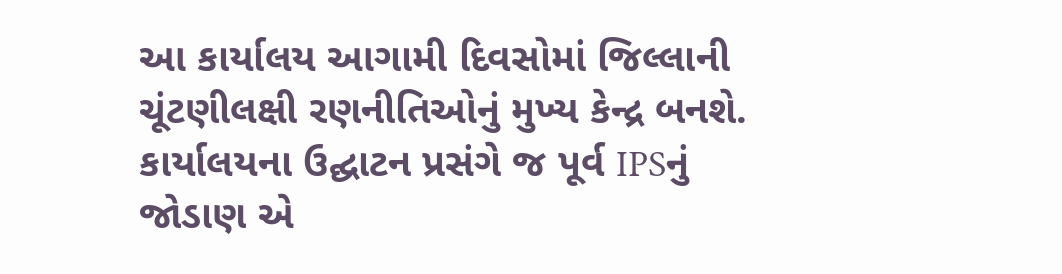આ કાર્યાલય આગામી દિવસોમાં જિલ્લાની ચૂંટણીલક્ષી રણનીતિઓનું મુખ્ય કેન્દ્ર બનશે. કાર્યાલયના ઉદ્ઘાટન પ્રસંગે જ પૂર્વ IPSનું જોડાણ એ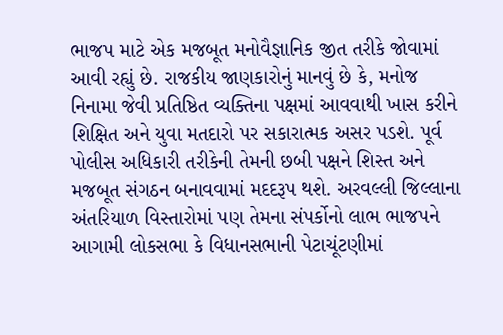ભાજપ માટે એક મજબૂત મનોવૈજ્ઞાનિક જીત તરીકે જોવામાં આવી રહ્યું છે. રાજકીય જાણકારોનું માનવું છે કે, મનોજ નિનામા જેવી પ્રતિષ્ઠિત વ્યક્તિના પક્ષમાં આવવાથી ખાસ કરીને શિક્ષિત અને યુવા મતદારો પર સકારાત્મક અસર પડશે. પૂર્વ પોલીસ અધિકારી તરીકેની તેમની છબી પક્ષને શિસ્ત અને મજબૂત સંગઠન બનાવવામાં મદદરૂપ થશે. અરવલ્લી જિલ્લાના અંતરિયાળ વિસ્તારોમાં પણ તેમના સંપર્કોનો લાભ ભાજપને આગામી લોકસભા કે વિધાનસભાની પેટાચૂંટણીમાં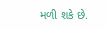મળી શકે છે.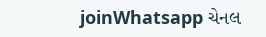joinWhatsapp ચેનલ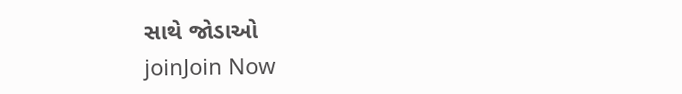સાથે જોડાઓ
joinJoin Now